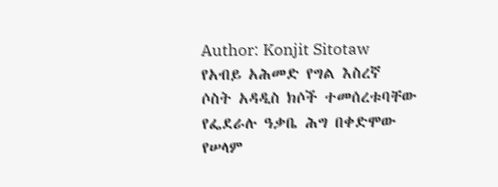Author: Konjit Sitotaw
የአብይ አሕመድ የግል እስረኛ ሶስት አዳዲስ ክሶች ተመሰረቱባቸው
የፌደራሉ ዓቃቤ ሕግ በቀድሞው የሠላም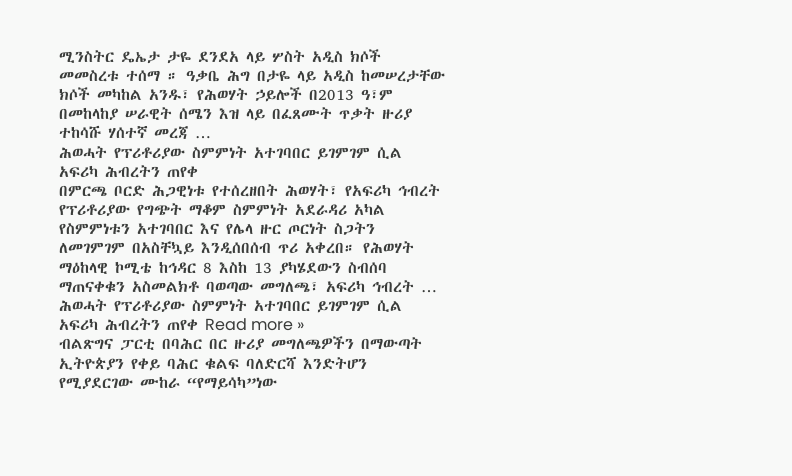ሚንስትር ዴኤታ ታዬ ደንደአ ላይ ሦስት አዲስ ክሶች መመስረቱ ተሰማ ። ዓቃቤ ሕግ በታዬ ላይ አዲስ ከመሠረታቸው ክሶች መካከል አንዱ፣ የሕወሃት ኃይሎች በ2013 ዓ፣ም በመከላከያ ሠራዊት ሰሜን እዝ ላይ በፈጸሙት ጥቃት ዙሪያ ተከሳሹ ሃሰተኛ መረጃ …
ሕወሓት የፕሪቶሪያው ስምምነት አተገባበር ይገምገም ሲል አፍሪካ ሕብረትን ጠየቀ
በምርጫ ቦርድ ሕጋዊነቱ የተሰረዘበት ሕወሃት፣ የአፍሪካ ኅብረት የፕሪቶሪያው የግጭት ማቆም ስምምነት አደራዳሪ አካል የስምምነቱን አተገባበር እና የሌላ ዙር ጦርነት ስጋትን ለመገምገም በአስቸኳይ እንዲሰበሰብ ጥሪ አቀረበ። የሕወሃት ማዕከላዊ ኮሚቴ ከኅዳር 8 እስከ 13 ያካሄደውን ስብሰባ ማጠናቀቁን አስመልክቶ ባወጣው መግለጫ፣ አፍሪካ ኅብረት …
ሕወሓት የፕሪቶሪያው ስምምነት አተገባበር ይገምገም ሲል አፍሪካ ሕብረትን ጠየቀ Read more »
ብልጽግና ፓርቲ በባሕር በር ዙሪያ መግለጫዎችን በማውጣት ኢትዮጵያን የቀይ ባሕር ቁልፍ ባለድርሻ እንድትሆን የሚያደርገው ሙከራ “የማይሳካ”ነው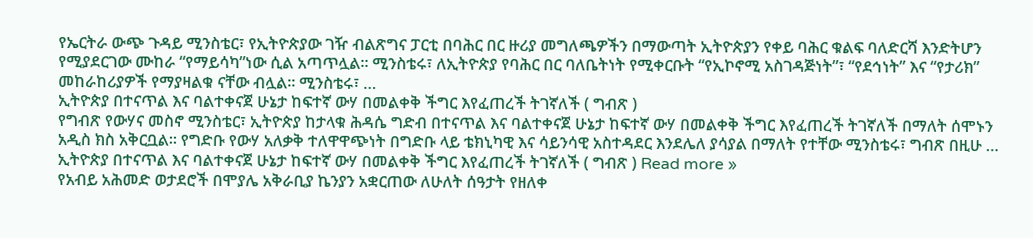የኤርትራ ውጭ ጉዳይ ሚንስቴር፣ የኢትዮጵያው ገዥ ብልጽግና ፓርቲ በባሕር በር ዙሪያ መግለጫዎችን በማውጣት ኢትዮጵያን የቀይ ባሕር ቁልፍ ባለድርሻ እንድትሆን የሚያደርገው ሙከራ “የማይሳካ”ነው ሲል አጣጥሏል። ሚንስቴሩ፣ ለኢትዮጵያ የባሕር በር ባለቤትነት የሚቀርቡት “የኢኮኖሚ አስገዳጅነት”፣ “የደኅነት” እና “የታሪክ” መከራከሪያዎች የማያዛልቁ ናቸው ብሏል። ሚንስቴሩ፣ …
ኢትዮጵያ በተናጥል እና ባልተቀናጀ ሁኔታ ከፍተኛ ውሃ በመልቀቅ ችግር እየፈጠረች ትገኛለች ( ግብጽ )
የግብጽ የውሃና መስኖ ሚንስቴር፣ ኢትዮጵያ ከታላቁ ሕዳሴ ግድብ በተናጥል እና ባልተቀናጀ ሁኔታ ከፍተኛ ውሃ በመልቀቅ ችግር እየፈጠረች ትገኛለች በማለት ሰሞኑን አዲስ ክስ አቅርቧል። የግድቡ የውሃ አለቃቅ ተለዋዋጭነት በግድቡ ላይ ቴክኒካዊ እና ሳይንሳዊ አስተዳደር እንደሌለ ያሳያል በማለት የተቸው ሚንስቴሩ፣ ግብጽ በዚሁ …
ኢትዮጵያ በተናጥል እና ባልተቀናጀ ሁኔታ ከፍተኛ ውሃ በመልቀቅ ችግር እየፈጠረች ትገኛለች ( ግብጽ ) Read more »
የአብይ አሕመድ ወታደሮች በሞያሌ አቅራቢያ ኬንያን አቋርጠው ለሁለት ሰዓታት የዘለቀ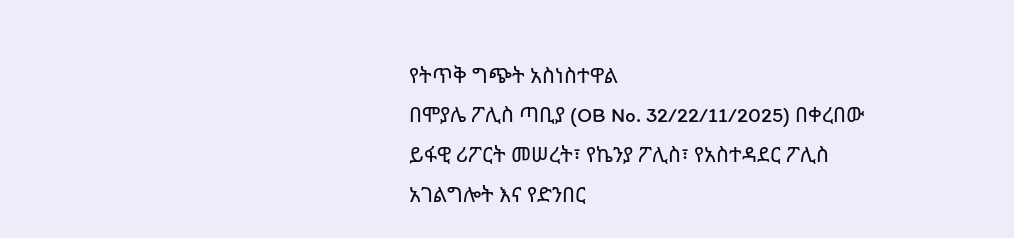የትጥቅ ግጭት አስነስተዋል
በሞያሌ ፖሊስ ጣቢያ (OB No. 32/22/11/2025) በቀረበው ይፋዊ ሪፖርት መሠረት፣ የኬንያ ፖሊስ፣ የአስተዳደር ፖሊስ አገልግሎት እና የድንበር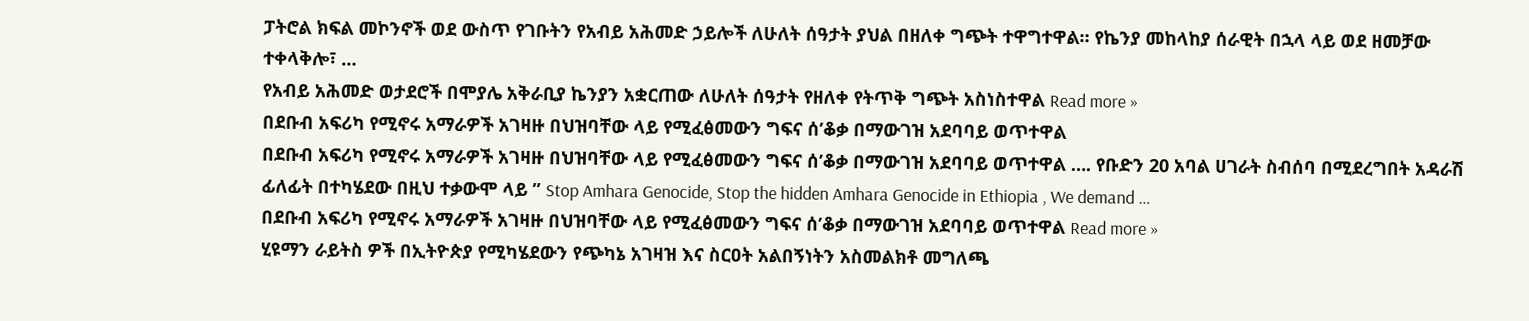ፓትሮል ክፍል መኮንኖች ወደ ውስጥ የገቡትን የአብይ አሕመድ ኃይሎች ለሁለት ሰዓታት ያህል በዘለቀ ግጭት ተዋግተዋል። የኬንያ መከላከያ ሰራዊት በኋላ ላይ ወደ ዘመቻው ተቀላቅሎ፣ …
የአብይ አሕመድ ወታደሮች በሞያሌ አቅራቢያ ኬንያን አቋርጠው ለሁለት ሰዓታት የዘለቀ የትጥቅ ግጭት አስነስተዋል Read more »
በደቡብ አፍሪካ የሚኖሩ አማራዎች አገዛዙ በህዝባቸው ላይ የሚፈፅመውን ግፍና ሰ’ቆቃ በማውገዝ አደባባይ ወጥተዋል
በደቡብ አፍሪካ የሚኖሩ አማራዎች አገዛዙ በህዝባቸው ላይ የሚፈፅመውን ግፍና ሰ’ቆቃ በማውገዝ አደባባይ ወጥተዋል …. የቡድን 20 አባል ሀገራት ስብሰባ በሚደረግበት አዳራሽ ፊለፊት በተካሄደው በዚህ ተቃውሞ ላይ ” Stop Amhara Genocide, Stop the hidden Amhara Genocide in Ethiopia , We demand …
በደቡብ አፍሪካ የሚኖሩ አማራዎች አገዛዙ በህዝባቸው ላይ የሚፈፅመውን ግፍና ሰ’ቆቃ በማውገዝ አደባባይ ወጥተዋል Read more »
ሂዩማን ራይትስ ዎች በኢትዮጵያ የሚካሄደውን የጭካኔ አገዛዝ እና ስርዐት አልበኝነትን አስመልክቶ መግለጫ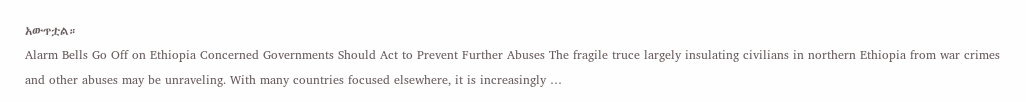አውጥቷል።
Alarm Bells Go Off on Ethiopia Concerned Governments Should Act to Prevent Further Abuses The fragile truce largely insulating civilians in northern Ethiopia from war crimes and other abuses may be unraveling. With many countries focused elsewhere, it is increasingly …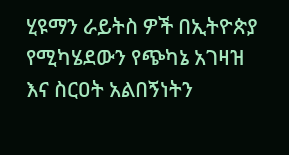ሂዩማን ራይትስ ዎች በኢትዮጵያ የሚካሄደውን የጭካኔ አገዛዝ እና ስርዐት አልበኝነትን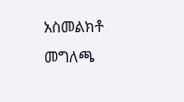አስመልክቶ መግለጫ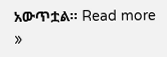አውጥቷል። Read more »